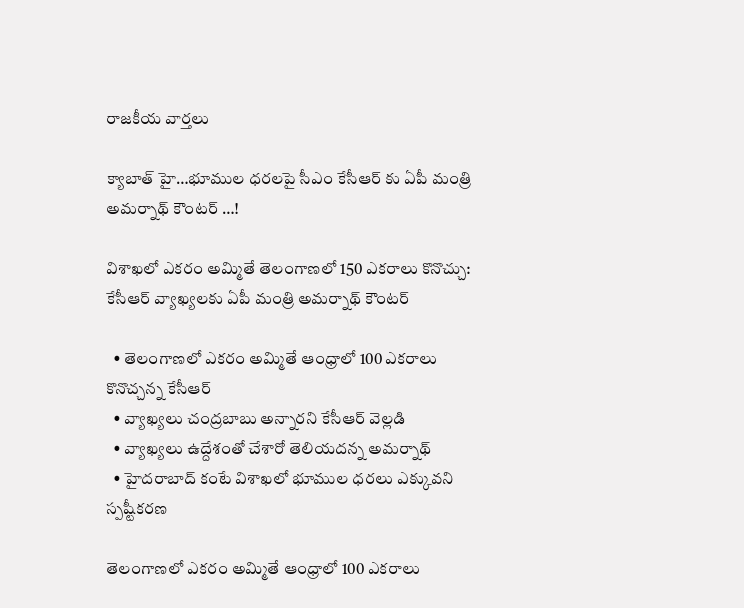రాజకీయ వార్తలు

క్యాబాత్ హై…భూముల ధరలపై సీఎం కేసీఆర్ కు ఏపీ మంత్రి అమర్నాథ్ కౌంటర్ …!

విశాఖలో ఎకరం అమ్మితే తెలంగాణలో 150 ఎకరాలు కొనొచ్చు: కేసీఆర్ వ్యాఖ్యలకు ఏపీ మంత్రి అమర్నాథ్ కౌంటర్

  • తెలంగాణలో ఎకరం అమ్మితే ఆంధ్రాలో 100 ఎకరాలు కొనొచ్చన్న కేసీఆర్
  • వ్యాఖ్యలు చంద్రబాబు అన్నారని కేసీఆర్ వెల్లడి
  • వ్యాఖ్యలు ఉద్దేశంతో చేశారో తెలియదన్న అమర్నాథ్
  • హైదరాబాద్ కంటే విశాఖలో భూముల ధరలు ఎక్కువని స్పష్టీకరణ

తెలంగాణలో ఎకరం అమ్మితే ఆంధ్రాలో 100 ఎకరాలు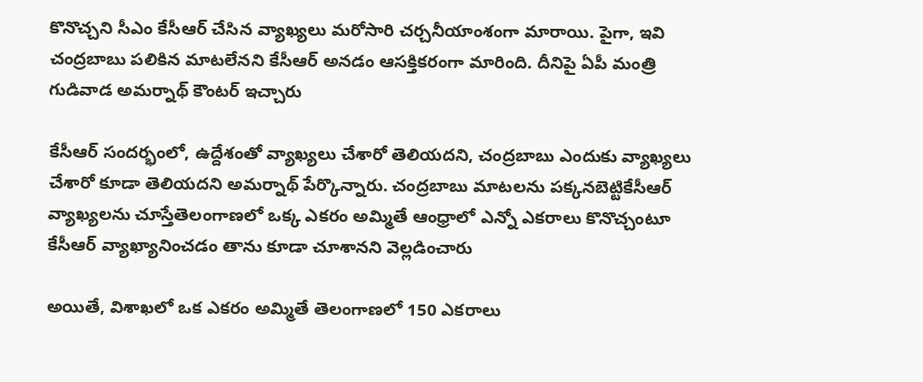కొనొచ్చని సీఎం కేసీఆర్ చేసిన వ్యాఖ్యలు మరోసారి చర్చనీయాంశంగా మారాయి. పైగా, ఇవి చంద్రబాబు పలికిన మాటలేనని కేసీఆర్ అనడం ఆసక్తికరంగా మారింది. దీనిపై ఏపీ మంత్రి గుడివాడ అమర్నాథ్ కౌంటర్ ఇచ్చారు

కేసీఆర్ సందర్భంలో, ఉద్దేశంతో వ్యాఖ్యలు చేశారో తెలియదని, చంద్రబాబు ఎందుకు వ్యాఖ్యలు చేశారో కూడా తెలియదని అమర్నాథ్ పేర్కొన్నారు. చంద్రబాబు మాటలను పక్కనబెట్టికేసీఆర్ వ్యాఖ్యలను చూస్తేతెలంగాణలో ఒక్క ఎకరం అమ్మితే ఆంధ్రాలో ఎన్నో ఎకరాలు కొనొచ్చంటూ కేసీఆర్ వ్యాఖ్యానించడం తాను కూడా చూశానని వెల్లడించారు

అయితే, విశాఖలో ఒక ఎకరం అమ్మితే తెలంగాణలో 150 ఎకరాలు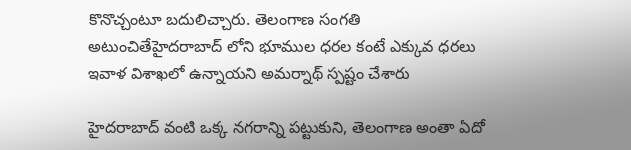కొనొచ్చంటూ బదులిచ్చారు. తెలంగాణ సంగతి అటుంచితేహైదరాబాద్ లోని భూముల ధరల కంటే ఎక్కువ ధరలు ఇవాళ విశాఖలో ఉన్నాయని అమర్నాథ్ స్పష్టం చేశారు

హైదరాబాద్ వంటి ఒక్క నగరాన్ని పట్టుకుని, తెలంగాణ అంతా ఏదో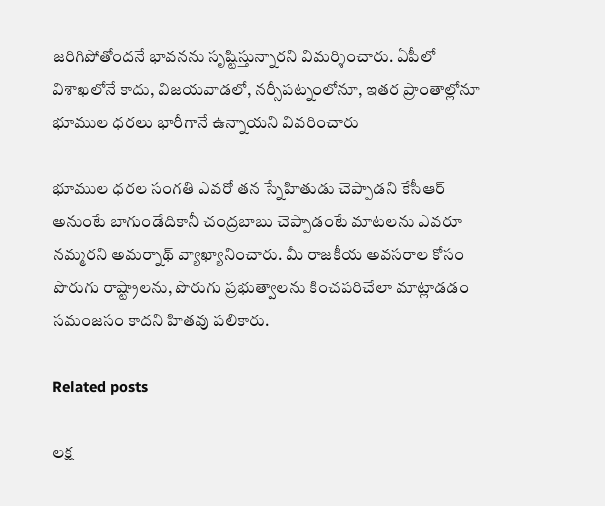జరిగిపోతోందనే భావనను సృష్టిస్తున్నారని విమర్శించారు. ఏపీలో విశాఖలోనే కాదు, విజయవాడలో, నర్సీపట్నంలోనూ, ఇతర ప్రాంతాల్లోనూ భూముల ధరలు భారీగానే ఉన్నాయని వివరించారు

భూముల ధరల సంగతి ఎవరో తన స్నేహితుడు చెప్పాడని కేసీఆర్ అనుంటే బాగుండేదికానీ చంద్రబాబు చెప్పాడంటే మాటలను ఎవరూ నమ్మరని అమర్నాథ్ వ్యాఖ్యానించారు. మీ రాజకీయ అవసరాల కోసం పొరుగు రాష్ట్రాలను, పొరుగు ప్రభుత్వాలను కించపరిచేలా మాట్లాడడం సమంజసం కాదని హితవు పలికారు.

Related posts

లక్ష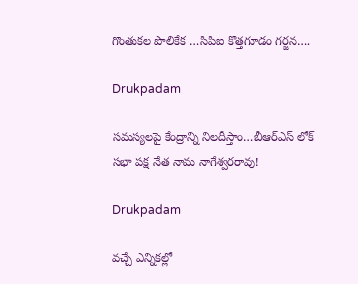గొంతుకల పొలికేక …సిపిఐ కొత్తగూడం గర్జన….

Drukpadam

సమస్యలపై కేంద్రాన్ని నిలదీస్తాం…బీఆర్ఎస్ లోక్ సభా పక్ష నేత నామ నాగేశ్వరరావు!

Drukpadam

వచ్చే ఎన్నికల్లో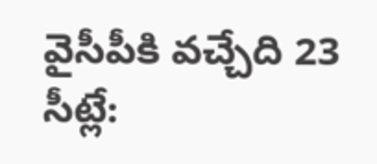వైసీపీకి వచ్చేది 23 సీట్లే: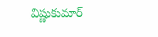విష్ణుకుమార్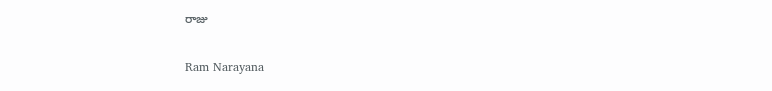రాజు

Ram Narayana